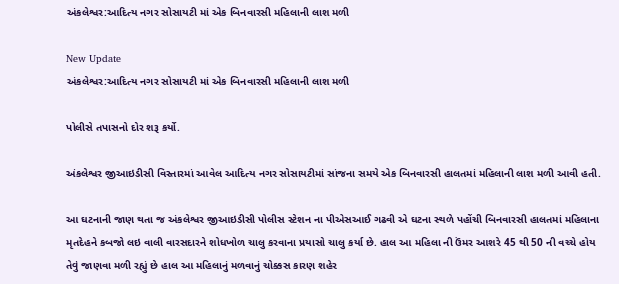અંકલેશ્વર:આદિત્ય નગર સોસાયટી માં એક બિનવારસી મહિલાની લાશ મળી

New Update
અંકલેશ્વર:આદિત્ય નગર સોસાયટી માં એક બિનવારસી મહિલાની લાશ મળી

પોલીસે તપાસનો દોર શરૂ કર્યો.

અંકલેશ્વર જીઆઇડીસી વિસ્તારમાં આવેલ આદિત્ય નગર સોસાયટીમાં સાંજના સમયે એક બિનવારસી હાલતમાં મહિલાની લાશ મળી આવી હતી.

આ ઘટનાની જાણ થતા જ અંકલેશ્વર જીઆઇડીસી પોલીસ સ્ટેશન ના પીએસઆઈ ગઢવી એ ઘટના સ્થળે પહોંચી બિનવારસી હાલતમાં મહિલાના મૃતદેહને કબજો લઇ વાલી વારસદારને શોધખોળ ચાલુ કરવાના પ્રયાસો ચાલુ કર્યા છે. હાલ આ મહિલા ની ઉંમર આશરે 45 થી 50 ની વચ્ચે હોય તેવું જાણવા મળી રહ્યું છે હાલ આ મહિલાનું મળવાનું ચોક્કસ કારણ શહેર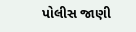પોલીસ જાણી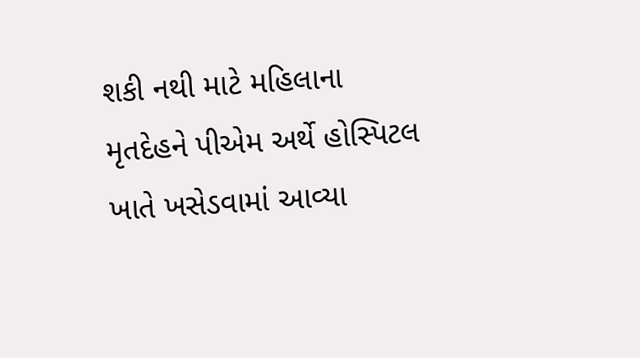શકી નથી માટે મહિલાના મૃતદેહને પીએમ અર્થે હોસ્પિટલ ખાતે ખસેડવામાં આવ્યા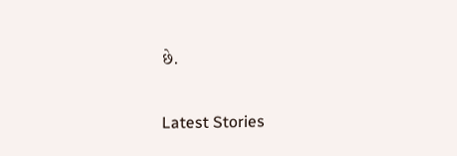છે.

Latest Stories